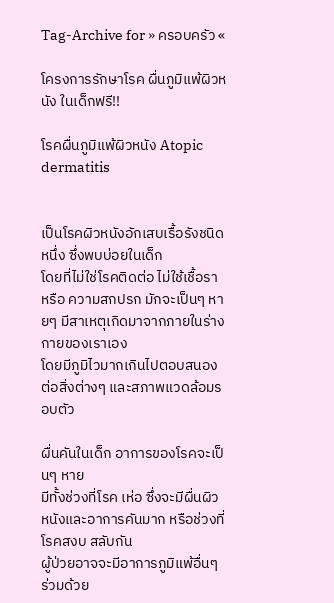Tag-Archive for » ครอบครัว «

โครงการรักษาโรค ผื่นภูมิแพ้ผิวหนัง ในเด็กฟรี!!

โรคผื่นภูมิแพ้ผิวหนัง Atopic dermatitis


เป็นโรคผิวหนังอักเสบเรื้อรังชนิดหนึ่ง ซึ่งพบบ่อยในเด็ก
โดยที่ไม่ใช่โรคติดต่อ ไม่ใช้เชื้อรา หรือ ความสกปรก มักจะเป็นๆ หายๆ มีสาเหตุเกิดมาจากภายในร่างกายของเราเอง
โดยมีภูมิไวมากเกินไปตอบสนองต่อสิ่งต่างๆ และสภาพแวดล้อมรอบตัว

ผื่นคันในเด็ก อาการของโรคจะเป็นๆ หาย
มีทั้งช่วงที่โรค เห่อ ซึ่งจะมีผื่นผิวหนังและอาการคันมาก หรือช่วงที่โรคสงบ สลับกัน
ผู้ป่วยอาจจะมีอาการภูมิแพ้อื่นๆ ร่วมด้วย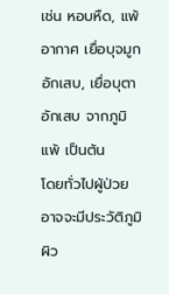เช่น หอบหืด, แพ้อากาศ เยื่อบุจมูกอักเสบ, เยื่อบุตาอักเสบ จากภูมิแพ้ เป็นต้น
โดยทั่วไปผู้ป่วยอาจจะมีประวัติภูมิผิว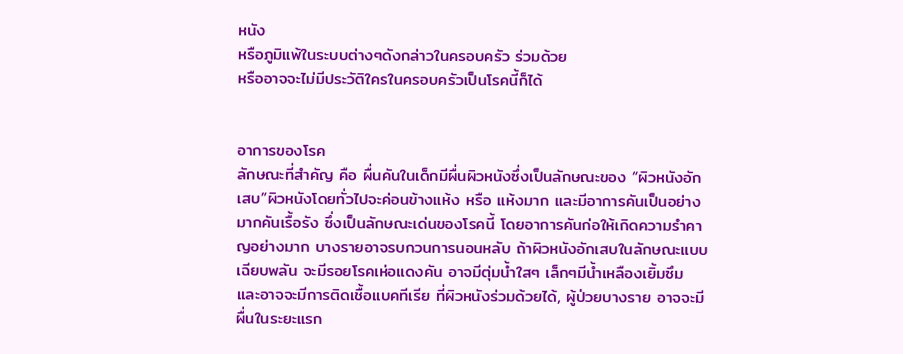หนัง
หรือภูมิแพ้ในระบบต่างๆดังกล่าวในครอบครัว ร่วมด้วย
หรืออาจจะไม่มีประวัติใครในครอบครัวเป็นโรคนี้ก็ได้


อาการของโรค
ลักษณะที่สำคัญ คือ ผื่นคันในเด็กมีผื่นผิวหนังซึ่งเป็นลักษณะของ “ผิวหนังอักเสบ”ผิวหนังโดยทั่วไปจะค่อนข้างแห้ง หรือ แห้งมาก และมีอาการคันเป็นอย่างมากคันเรื้อรัง ซึ่งเป็นลักษณะเด่นของโรคนี้ โดยอาการคันก่อให้เกิดความรำคาญอย่างมาก บางรายอาจรบกวนการนอนหลับ ถ้าผิวหนังอักเสบในลักษณะแบบเฉียบพลัน จะมีรอยโรคเห่อแดงคัน อาจมีตุ่มน้ำใสๆ เล็กๆมีน้ำเหลืองเยิ้มซึม
และอาจจะมีการติดเชื้อแบคทีเรีย ที่ผิวหนังร่วมด้วยได้, ผู้ป่วยบางราย อาจจะมีผื่นในระยะแรก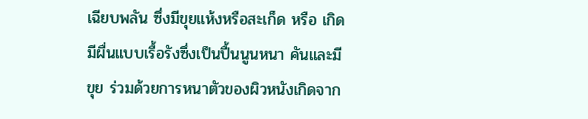เฉียบพลัน ซึ่งมีขุยแห้งหรือสะเก็ด หรือ เกิดมีผื่นแบบเรื้อรังซึ่งเป็นปื้นนูนหนา คันและมีขุย ร่วมด้วยการหนาตัวของผิวหนังเกิดจาก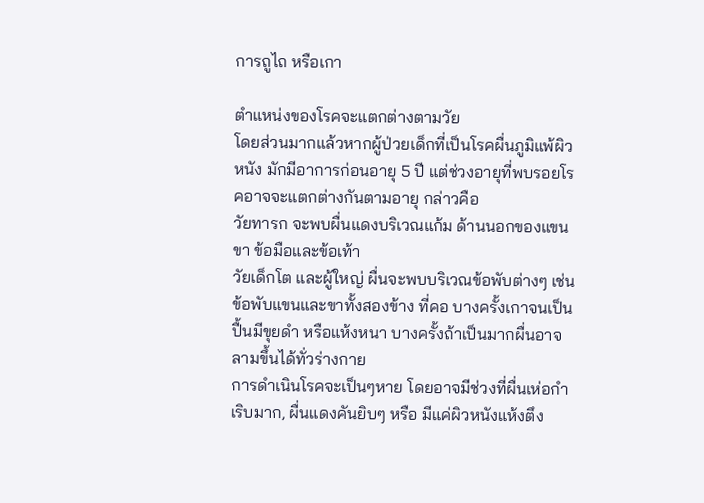การถูไถ หรือเกา

ตำแหน่งของโรคจะแตกต่างตามวัย
โดยส่วนมากแล้วหากผู้ป่วยเด็กที่เป็นโรคผื่นภูมิแพ้ผิวหนัง มักมีอาการก่อนอายุ 5 ปี แต่ช่วงอายุที่พบรอยโรคอาจจะแตกต่างกันตามอายุ กล่าวคือ
วัยทารก จะพบผื่นแดงบริเวณแก้ม ด้านนอกของแขนขา ข้อมือและข้อเท้า
วัยเด็กโต และผู้ใหญ่ ผื่นจะพบบริเวณข้อพับต่างๆ เช่น ข้อพับแขนและขาทั้งสองข้าง ที่คอ บางครั้งเกาจนเป็นปื้นมีขุยดำ หรือแห้งหนา บางครั้งถ้าเป็นมากผื่นอาจลามขึ้นได้ทั่วร่างกาย
การดำเนินโรคจะเป็นๆหาย โดยอาจมีช่วงที่ผื่นเห่อกำเริบมาก, ผื่นแดงคันยิบๆ หรือ มีแค่ผิวหนังแห้งตึง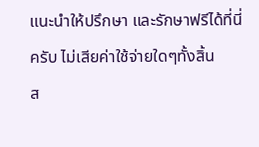แนะนำให้ปรึกษา และรักษาฟรีได้ที่นี่ครับ ไม่เสียค่าใช้จ่ายใดๆทั้งสิ้น
ส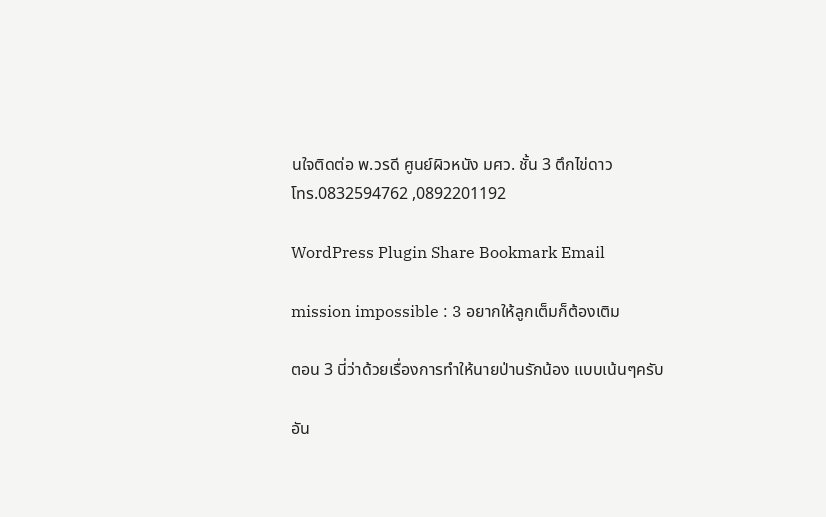นใจติดต่อ พ.วรดี ศูนย์ผิวหนัง มศว. ชั้น 3 ตึกไข่ดาว
โทร.0832594762 ,0892201192

WordPress Plugin Share Bookmark Email

mission impossible : 3 อยากให้ลูกเต็มก็ต้องเติม

ตอน 3 นี่ว่าด้วยเรื่องการทำให้นายป่านรักน้อง แบบเน้นๆครับ

อัน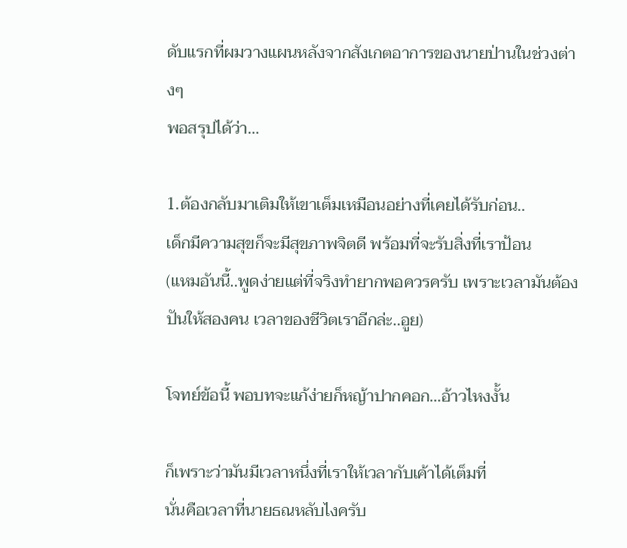ดับแรกที่ผมวางแผนหลังจากสังเกตอาการของนายป่านในช่วงต่างๆ
พอสรุปได้ว่า…

1.ต้องกลับมาเติมให้เขาเต็มเหมือนอย่างที่เคยได้รับก่อน..
เด็กมีความสุขก็จะมีสุขภาพจิตดี พร้อมที่จะรับสิ่งที่เราป้อน
(แหมอันนี้..พูดง่ายแต่ที่จริงทำยากพอควรครับ เพราะเวลามันต้องปันให้สองคน เวลาของชีวิตเราอีกล่ะ..อูย)

โจทย์ข้อนี้ พอบทจะแก้ง่ายก็หญ้าปากคอก…อ้าวไหงงั้น

ก็เพราะว่ามันมีเวลาหนึ่งที่เราให้เวลากับเค้าได้เต็มที่
นั่นคือเวลาที่นายธณหลับไงครับ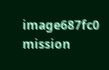image687fc0 mission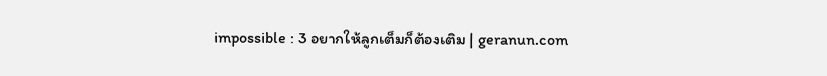impossible : 3 อยากให้ลูกเต็มก็ต้องเติม | geranun.com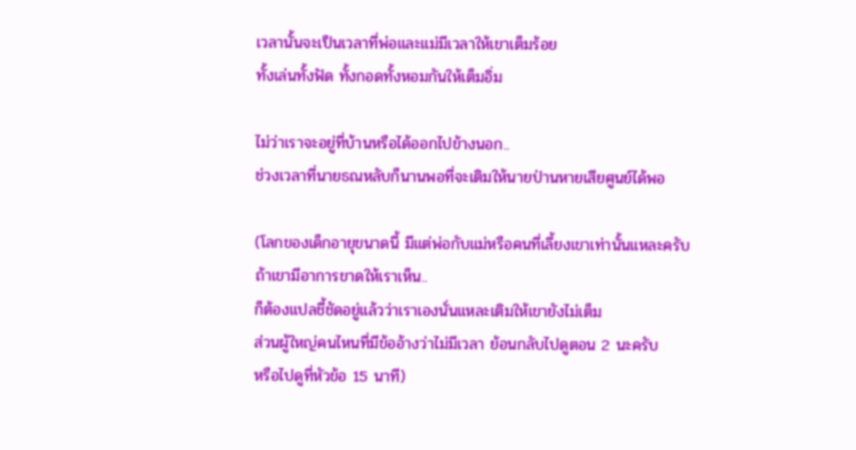เวลานั้นจะเป็นเวลาที่พ่อและแม่มีเวลาให้เขาเต็มร้อย
ทั้งเล่นทั้งฟัด ทั้งกอดทั้งหอมกันให้เต็มอิ่ม

ไม่ว่าเราจะอยู่ที่บ้านหรือได้ออกไปข้างนอก..
ช่วงเวลาที่นายธณหลับก็นานพอที่จะเติมให้นายป่านหายเสียศูนย์ได้พอ

(โลกของเด็กอายุขนาดนี้ มีแต่พ่อกับแม่หรือคนที่เลี้ยงเขาเท่านั้นแหละครับ
ถ้าเขามีอาการขาดให้เราเห็น..
ก็ต้องแปลชี้ชัดอยู่แล้วว่าเราเองนั่นแหละเติมให้เขายังไม่เต็ม
ส่วนผู้ใหญ่คนไหนที่มีข้ออ้างว่าไม่มีเวลา ย้อนกลับไปดูตอน 2 นะครับ
หรือไปดูที่หัวข้อ 15 นาที)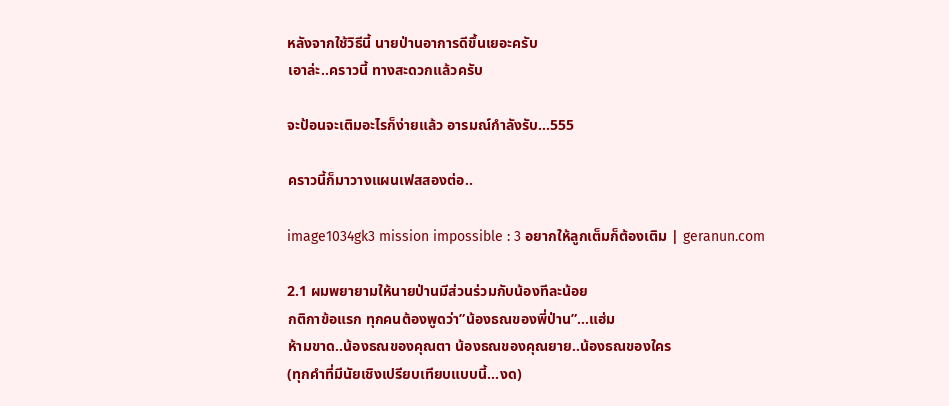หลังจากใช้วิธีนี้ นายป่านอาการดีขึ้นเยอะครับ
เอาล่ะ..คราวนี้ ทางสะดวกแล้วครับ

จะป้อนจะเติมอะไรก็ง่ายแล้ว อารมณ์กำลังรับ…555

คราวนี้ก็มาวางแผนเฟสสองต่อ..

image1034gk3 mission impossible : 3 อยากให้ลูกเต็มก็ต้องเติม | geranun.com

2.1 ผมพยายามให้นายป่านมีส่วนร่วมกับน้องทีละน้อย
กติกาข้อแรก ทุกคนต้องพูดว่า”น้องธณของพี่ป่าน”…แฮ่ม
ห้ามขาด..น้องธณของคุณตา น้องธณของคุณยาย..น้องธณของใคร
(ทุกคำที่มีนัยเชิงเปรียบเทียบแบบนี้…งด)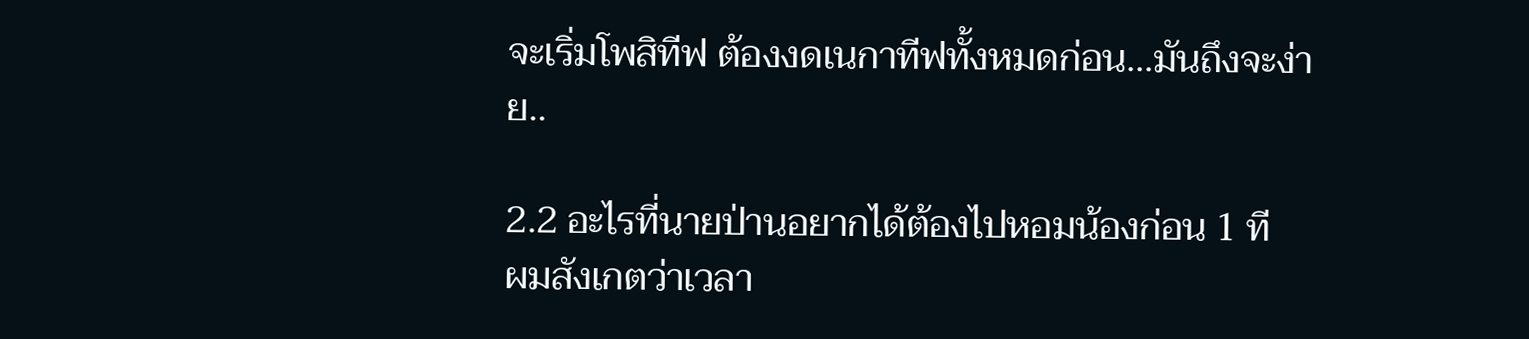จะเริ่มโพสิทีฟ ต้องงดเนกาทีฟทั้งหมดก่อน…มันถึงจะง่าย..

2.2 อะไรที่นายป่านอยากได้ต้องไปหอมน้องก่อน 1 ที
ผมสังเกตว่าเวลา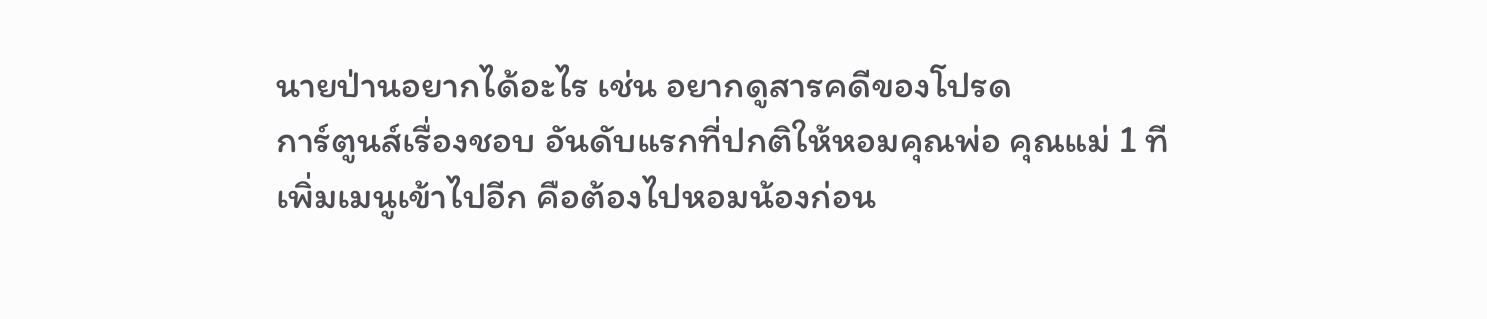นายป่านอยากได้อะไร เช่น อยากดูสารคดีของโปรด
การ์ตูนส์เรื่องชอบ อันดับแรกที่ปกติให้หอมคุณพ่อ คุณแม่ 1 ที เพิ่มเมนูเข้าไปอีก คือต้องไปหอมน้องก่อน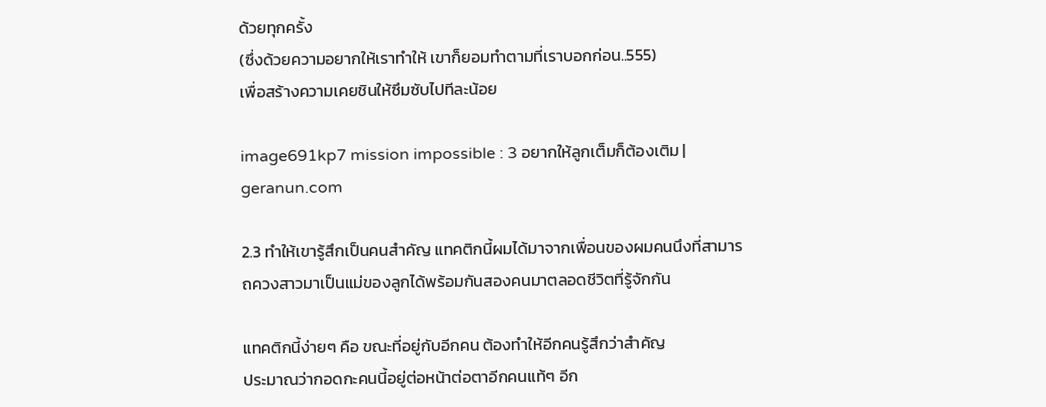ด้วยทุกครั้ง
(ซึ่งด้วยความอยากให้เราทำให้ เขาก็ยอมทำตามที่เราบอกก่อน..555)
เพื่อสร้างความเคยชินให้ซึมซับไปทีละน้อย

image691kp7 mission impossible : 3 อยากให้ลูกเต็มก็ต้องเติม | geranun.com

2.3 ทำให้เขารู้สึกเป็นคนสำคัญ แทคติกนี้ผมได้มาจากเพื่อนของผมคนนึงที่สามารถควงสาวมาเป็นแม่ของลูกได้พร้อมกันสองคนมาตลอดชีวิตที่รู้จักกัน

แทคติกนี้ง่ายๆ คือ ขณะที่อยู่กับอีกคน ต้องทำให้อีกคนรู้สึกว่าสำคัญ
ประมาณว่ากอดกะคนนี้อยู่ต่อหน้าต่อตาอีกคนแท้ๆ อีก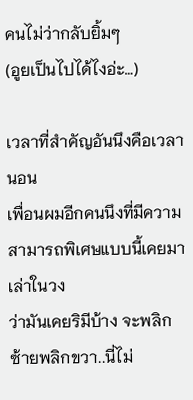คนไม่ว่ากลับยิ้มๆ
(อูยเป็นไปได้ไงอ่ะ…)

เวลาที่สำคัญอันนึงคือเวลานอน
เพื่อนผมอีกคนนึงที่มีความสามารถพิเศษแบบนี้เคยมาเล่าในวง
ว่ามันเคยริมีบ้าง จะพลิกซ้ายพลิกขวา..นี่ไม่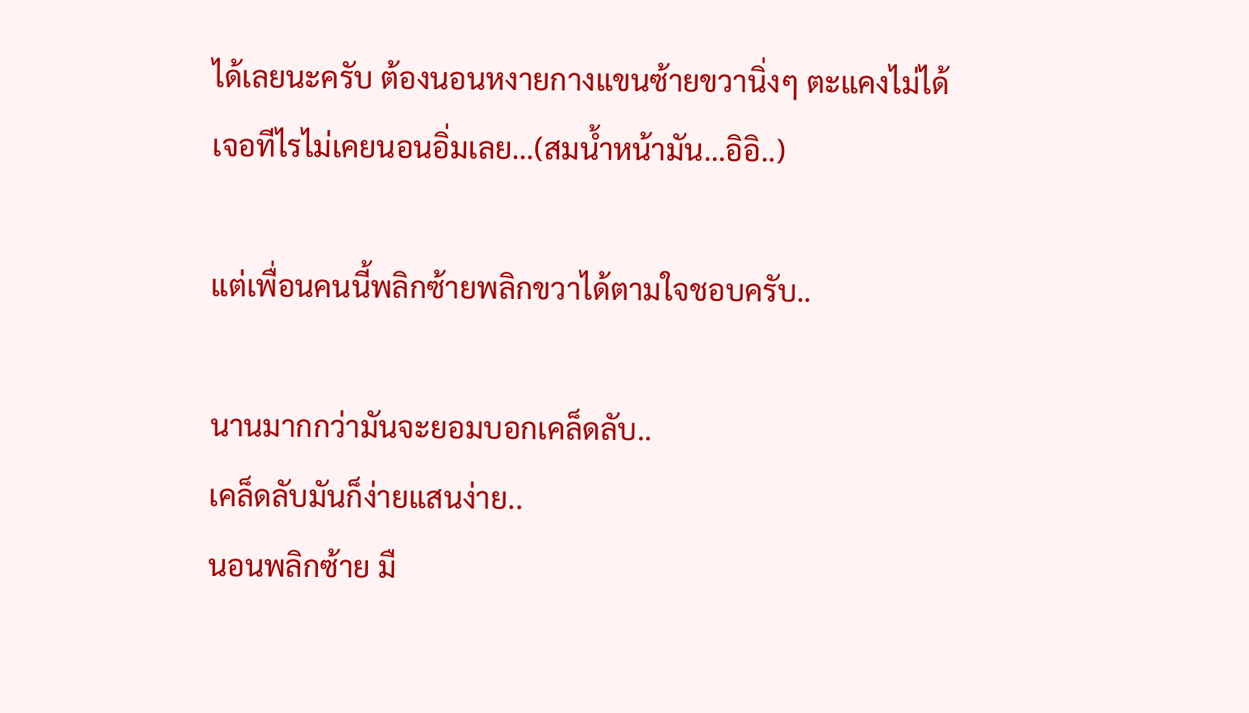ได้เลยนะครับ ต้องนอนหงายกางแขนซ้ายขวานิ่งๆ ตะแคงไม่ได้
เจอทีไรไม่เคยนอนอิ่มเลย…(สมน้ำหน้ามัน…อิอิ..)

แต่เพื่อนคนนี้พลิกซ้ายพลิกขวาได้ตามใจชอบครับ..

นานมากกว่ามันจะยอมบอกเคล็ดลับ..
เคล็ดลับมันก็ง่ายแสนง่าย..
นอนพลิกซ้าย มื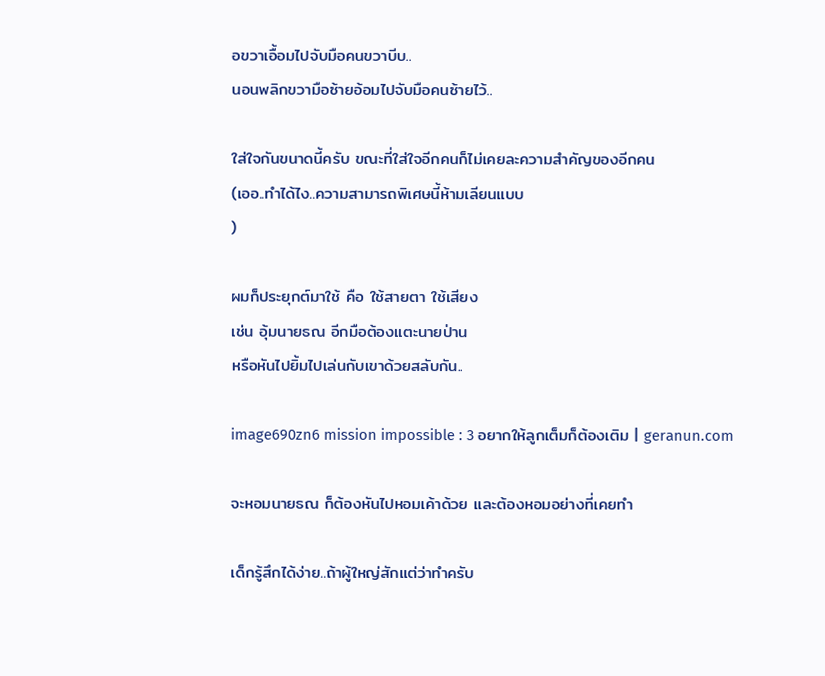อขวาเอื้อมไปจับมือคนขวาบีบ..
นอนพลิกขวามือซ้ายอ้อมไปจับมือคนซ้ายไว้..

ใส่ใจกันขนาดนี้ครับ ขณะที่ใส่ใจอีกคนก็ไม่เคยละความสำคัญของอีกคน
(เออ..ทำได้ไง..ความสามารถพิเศษนี้ห้ามเลียนแบบ
)

ผมก็ประยุกต์มาใช้ คือ ใช้สายตา ใช้เสียง
เช่น อุ้มนายธณ อีกมือต้องแตะนายป่าน
หรือหันไปยิ้มไปเล่นกับเขาด้วยสลับกัน..

image690zn6 mission impossible : 3 อยากให้ลูกเต็มก็ต้องเติม | geranun.com

จะหอมนายธณ ก็ต้องหันไปหอมเค้าด้วย และต้องหอมอย่างที่เคยทำ

เด็กรู้สึกได้ง่าย..ถ้าผู้ใหญ่สักแต่ว่าทำครับ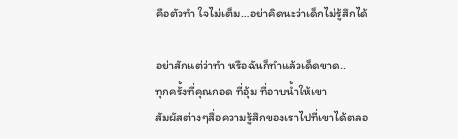คือตัวทำ ใจไม่เต็ม…อย่าคิดนะว่าเด็กไม่รู้สึกได้

อย่าสักแต่ว่าทำ หรือฉันก็ทำแล้วเด็ดขาด..
ทุกครั้งที่คุณกอด ที่อุ้ม ที่อาบน้ำให้เขา
สัมผัสต่างๆสื่อความรู้สึกของเราไปที่เขาได้ตลอ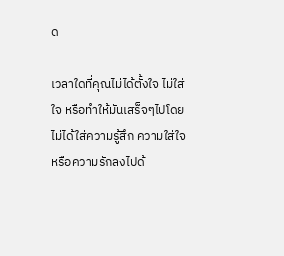ด

เวลาใดที่คุณไม่ได้ตั้งใจ ไม่ใส่ใจ หรือทำให้มันเสร็จๆไปโดยไม่ได้ใส่ความรู้สึก ความใส่ใจ หรือความรักลงไปด้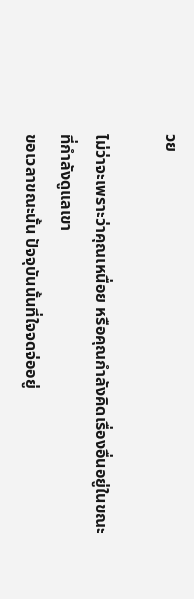วย

ไม่ว่าจะเพราะว่าคุณเหนื่อย หรือคุณกำลังคิดเรื่องอื่นอยู่ในขณะที่กำลังดูแลเขา
ขอเวลาขณะนั้น ปัจจุบันนั้นที่ใจจดจ่ออยู่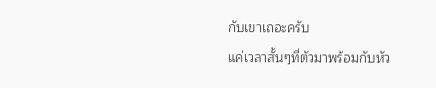กับเขาเถอะครับ
แค่เวลาสั้นๆที่ตัวมาพร้อมกับหัว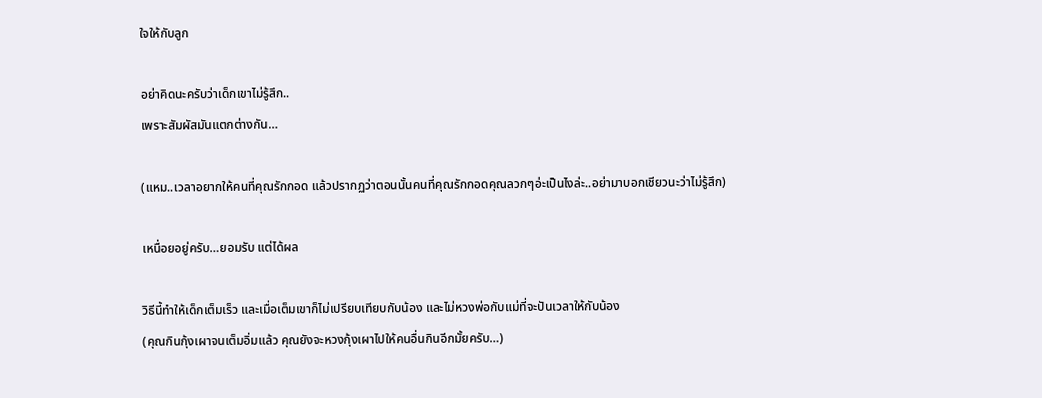ใจให้กับลูก

อย่าคิดนะครับว่าเด็กเขาไม่รู้สึก..
เพราะสัมผัสมันแตกต่างกัน…

(แหม..เวลาอยากให้คนที่คุณรักกอด แล้วปรากฏว่าตอนนั้นคนที่คุณรักกอดคุณลวกๆอ่ะเป็นไงล่ะ..อย่ามาบอกเชียวนะว่าไม่รู้สึก)

เหนื่อยอยู่ครับ…ยอมรับ แต่ได้ผล

วิธีนี้ทำให้เด็กเต็มเร็ว และเมื่อเต็มเขาก็ไม่เปรียบเทียบกับน้อง และไม่หวงพ่อกับแม่ที่จะปันเวลาให้กับน้อง
(คุณกินกุ้งเผาจนเต็มอิ่มแล้ว คุณยังจะหวงกุ้งเผาไปให้คนอื่นกินอีกมั้ยครับ…)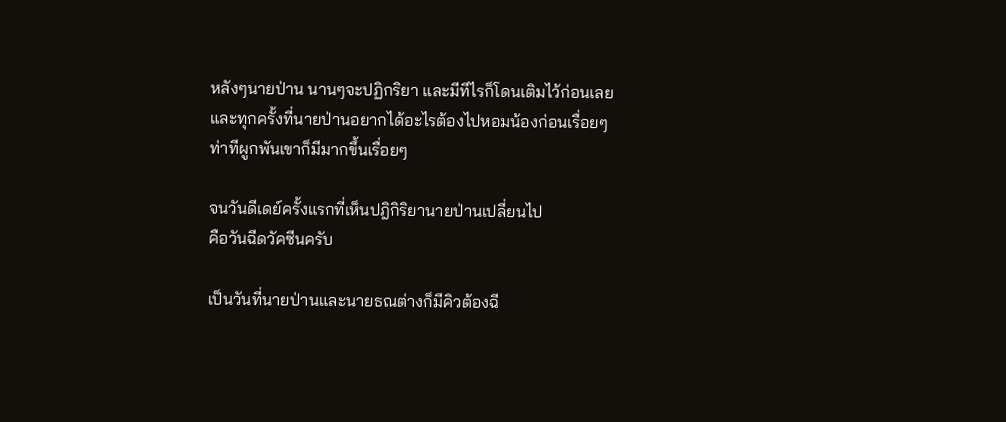หลังๆนายป่าน นานๆจะปฏิกริยา และมีทีไรก็โดนเติมไว้ก่อนเลย
และทุกครั้งที่นายป่านอยากได้อะไรต้องไปหอมน้องก่อนเรื่อยๆ
ท่าทีผูกพันเขาก็มีมากขึ้นเรื่อยๆ

จนวันดีเดย์ครั้งแรกที่เห็นปฎิกิริยานายป่านเปลี่ยนไป
คือวันฉีดวัคซีนครับ

เป็นวันที่นายป่านและนายธณต่างก็มีคิวต้องฉี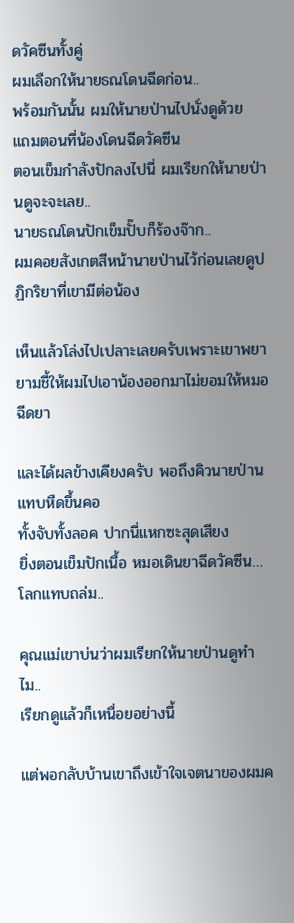ดวัคซีนทั้งคู่
ผมเลือกให้นายธณโดนฉีดก่อน..
พร้อมกันนั้น ผมให้นายป่านไปนั่งดูด้วย แถมตอนที่น้องโดนฉีดวัคซีน
ตอนเข็มกำลังปักลงไปนี่ ผมเรียกให้นายป่านดูจะจะเลย..
นายธณโดนปักเข็มปั๊บก็ร้องจ๊าก..
ผมคอยสังเกตสีหน้านายป่านไว้ก่อนเลยดูปฏิกริยาที่เขามีต่อน้อง

เห็นแล้วโล่งไปเปลาะเลยครับเพราะเขาพยายามชี้ให้ผมไปเอาน้องออกมาไม่ยอมให้หมอฉีดยา

และได้ผลข้างเคียงครับ พอถึงคิวนายป่าน แทบหืดขึ้นคอ
ทั้งจับทั้งลอค ปากนี่แหกซะสุดเสียง
ยิ่งตอนเข็มปักเนื้อ หมอเดินยาฉีดวัคซีน…โลกแทบถล่ม..

คุณแม่เขาบ่นว่าผมเรียกให้นายป่านดูทำไม..
เรียกดูแล้วก็เหนื่อยอย่างนี้

แต่พอกลับบ้านเขาถึงเข้าใจเจตนาของผมค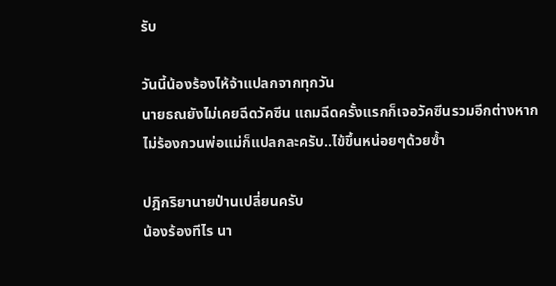รับ

วันนี้น้องร้องไห้จ้าแปลกจากทุกวัน
นายธณยังไม่เคยฉีดวัคซีน แถมฉีดครั้งแรกก็เจอวัคซีนรวมอีกต่างหาก
ไม่ร้องกวนพ่อแม่ก็แปลกละครับ..ไข้ขึ้นหน่อยๆด้วยซ้ำ

ปฎิกริยานายป่านเปลี่ยนครับ
น้องร้องทีไร นา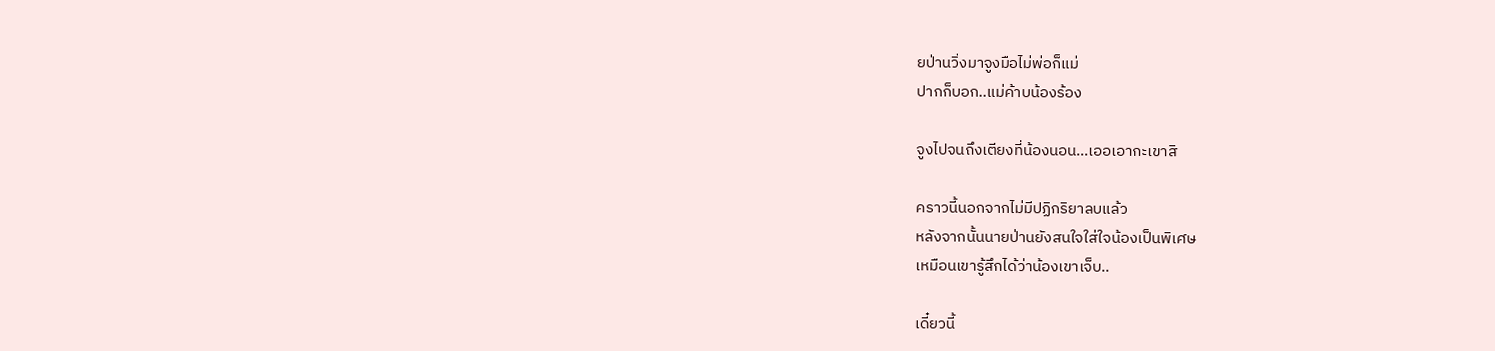ยป่านวิ่งมาจูงมือไม่พ่อก็แม่
ปากก็บอก..แม่ค้าบน้องร้อง

จูงไปจนถึงเตียงที่น้องนอน…เออเอากะเขาสิ

คราวนี้นอกจากไม่มีปฏิกริยาลบแล้ว
หลังจากนั้นนายป่านยังสนใจใส่ใจน้องเป็นพิเศษ
เหมือนเขารู้สึกได้ว่าน้องเขาเจ็บ..

เดี๋ยวนี้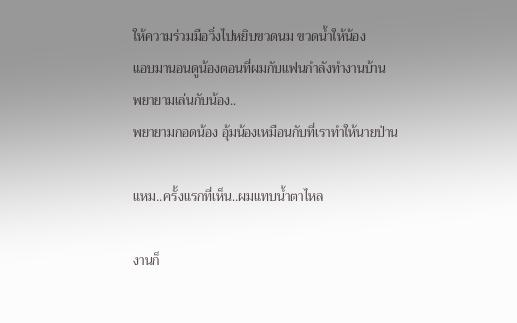ให้ความร่วมมือวิ่งไปหยิบขวดนม ขวดน้ำให้น้อง
แอบมานอนดูน้องตอนที่ผมกับแฟนกำลังทำงานบ้าน
พยายามเล่นกับน้อง..
พยายามกอดน้อง อุ้มน้องเหมือนกับที่เราทำให้นายป่าน

แหม..ครั้งแรกที่เห็น..ผมแทบน้ำตาไหล

งานก็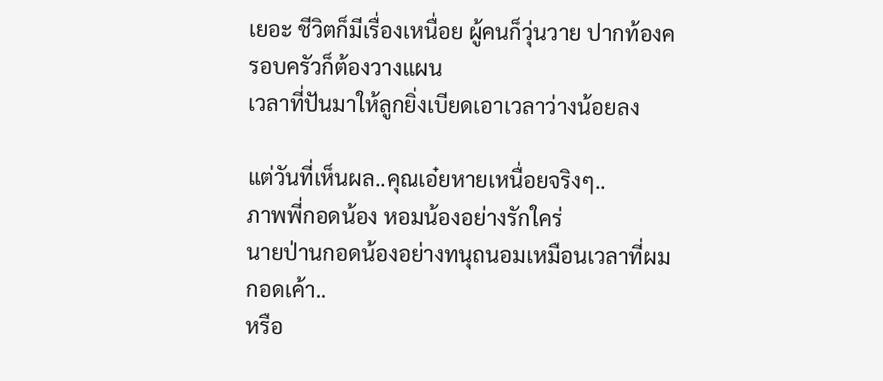เยอะ ชีวิตก็มีเรื่องเหนื่อย ผู้คนก็วุ่นวาย ปากท้องครอบครัวก็ต้องวางแผน
เวลาที่ปันมาให้ลูกยิ่งเบียดเอาเวลาว่างน้อยลง

แต่วันที่เห็นผล..คุณเอ๋ยหายเหนื่อยจริงๆ..
ภาพพี่กอดน้อง หอมน้องอย่างรักใคร่
นายป่านกอดน้องอย่างทนุถนอมเหมือนเวลาที่ผมกอดเค้า..
หรือ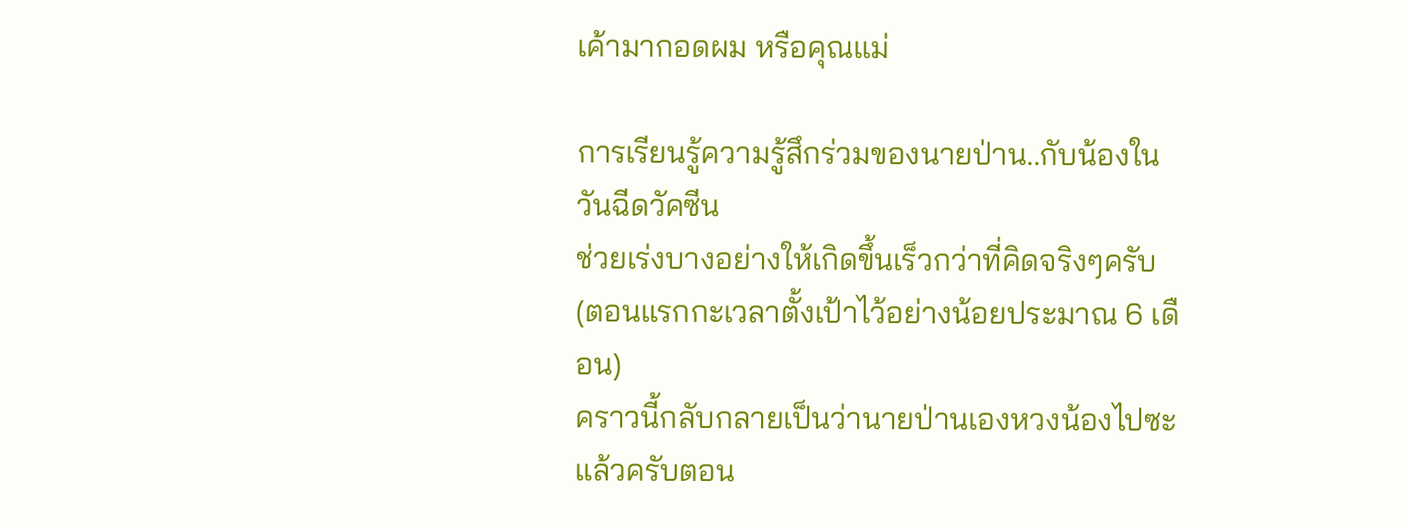เค้ามากอดผม หรือคุณแม่

การเรียนรู้ความรู้สึกร่วมของนายป่าน..กับน้องในวันฉีดวัคซีน
ช่วยเร่งบางอย่างให้เกิดขึ้นเร็วกว่าที่คิดจริงๆครับ
(ตอนแรกกะเวลาตั้งเป้าไว้อย่างน้อยประมาณ 6 เดือน)
คราวนี้กลับกลายเป็นว่านายป่านเองหวงน้องไปซะแล้วครับตอน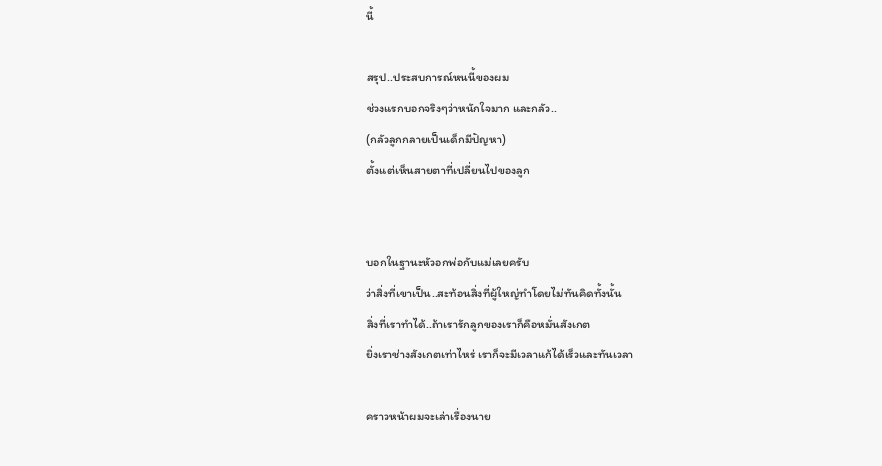นี้

สรุป..ประสบการณ์หนนี้ของผม
ช่วงแรกบอกจริงๆว่าหนักใจมาก และกลัว..
(กลัวลูกกลายเป็นเด็กมีปัญหา)
ตั้งแต่เห็นสายตาที่เปลี่ยนไปของลูก


บอกในฐานะหัวอกพ่อกับแม่เลยครับ
ว่าสิ่งที่เขาเป็น..สะท้อนสิ่งที่ผู้ใหญ่ทำโดยไม่ทันคิดทั้งนั้น
สิ่งที่เราทำได้..ถ้าเรารักลูกของเราก็คือหมั่นสังเกต
ยิ่งเราช่างสังเกตเท่าไหร่ เราก็จะมีเวลาแก้ได้เร็วและทันเวลา

คราวหน้าผมจะเล่าเรื่องนาย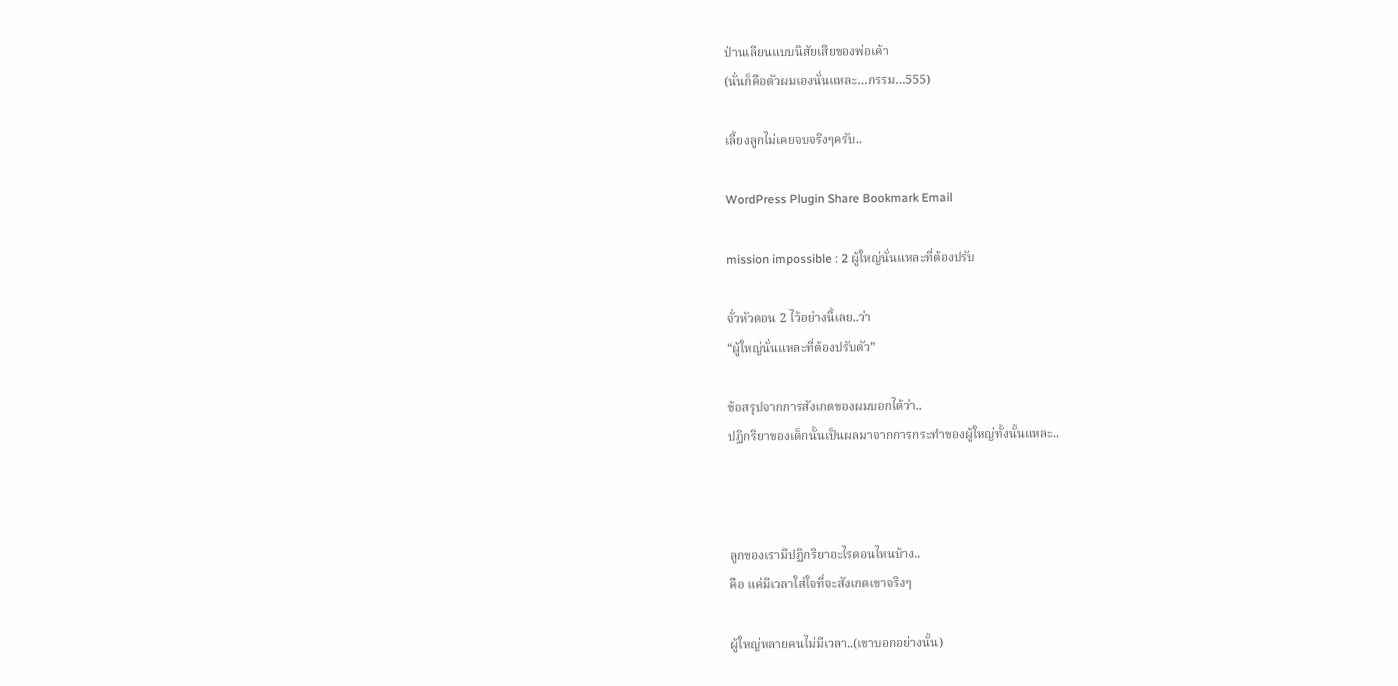ป่านเลียนแบบนิสัยเสียของพ่อเค้า
(นั่นก็คือตัวผมเองนั่นแหละ…กรรม…555)

เลี้ยงลูกไม่เคยจบจริงๆครับ..

WordPress Plugin Share Bookmark Email

mission impossible : 2 ผู้ใหญ่นั่นแหละที่ต้องปรับ

จั่วหัวตอน 2 ไว้อย่างนี้เลย..ว่า
“ผู้ใหญ่นั่นแหละที่ต้องปรับตัว”

ข้อสรุปจากการสังเกตของผมบอกได้ว่า..
ปฏิกริยาของเด็กนั้นเป็นผลมาจากการกระทำของผู้ใหญ่ทั้งนั้นแหละ..



ลูกของเรามีปฏิกริยาอะไรตอนไหนบ้าง..
คือ แค่มีเวลาใส่ใจที่จะสังเกตเขาจริงๆ

ผู้ใหญ่หลายคนไม่มีเวลา..(เขาบอกอย่างนั้น)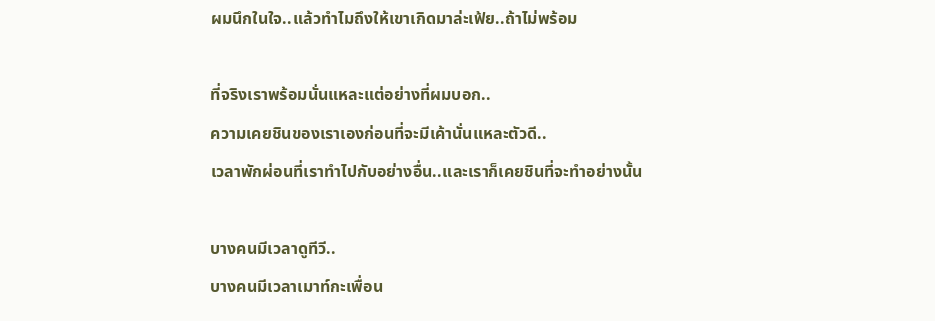ผมนึกในใจ..แล้วทำไมถึงให้เขาเกิดมาล่ะเฟ้ย..ถ้าไม่พร้อม

ที่จริงเราพร้อมนั่นแหละแต่อย่างที่ผมบอก..
ความเคยชินของเราเองก่อนที่จะมีเค้านั่นแหละตัวดี..
เวลาพักผ่อนที่เราทำไปกับอย่างอื่น..และเราก็เคยชินที่จะทำอย่างนั้น

บางคนมีเวลาดูทีวี..
บางคนมีเวลาเมาท์กะเพื่อน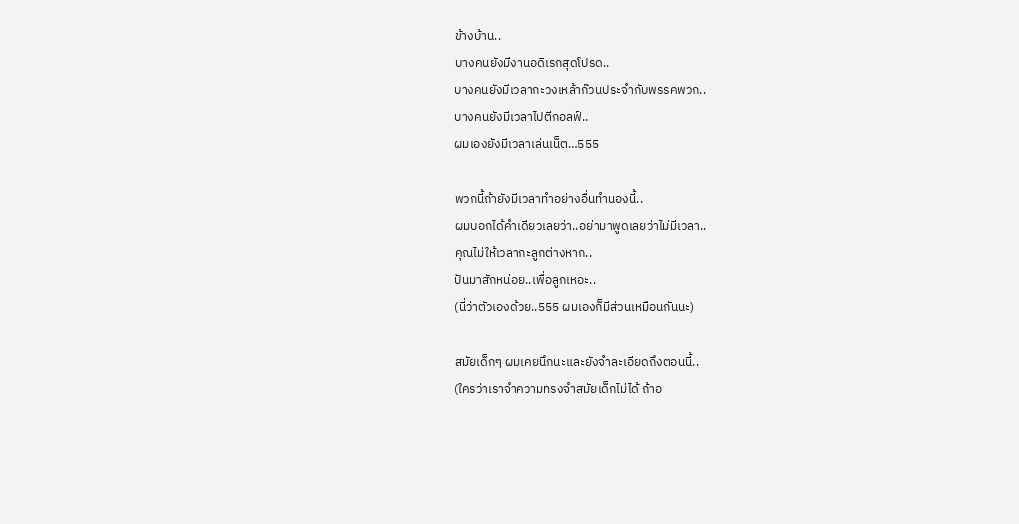ข้างบ้าน..
บางคนยังมีงานอดิเรกสุดโปรด..
บางคนยังมีเวลากะวงเหล้าก๊วนประจำกับพรรคพวก..
บางคนยังมีเวลาไปตีกอลฟ์..
ผมเองยังมีเวลาเล่นเน็ต…555

พวกนี้ถ้ายังมีเวลาทำอย่างอื่นทำนองนี้..
ผมบอกได้คำเดียวเลยว่า..อย่ามาพูดเลยว่าไม่มีเวลา..
คุณไม่ให้เวลากะลูกต่างหาก..
ปันมาสักหน่อย..เพื่อลูกเหอะ..
(นี่ว่าตัวเองด้วย..555 ผมเองก็มีส่วนเหมือนกันนะ)

สมัยเด็กๆ ผมเคยนึกนะและยังจำละเอียดถึงตอนนี้..
(ใครว่าเราจำความทรงจำสมัยเด็กไม่ได้ ถ้าอ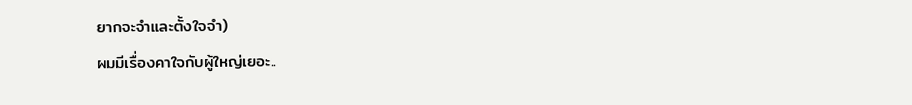ยากจะจำและตั้งใจจำ)
ผมมีเรื่องคาใจกับผู้ใหญ่เยอะ..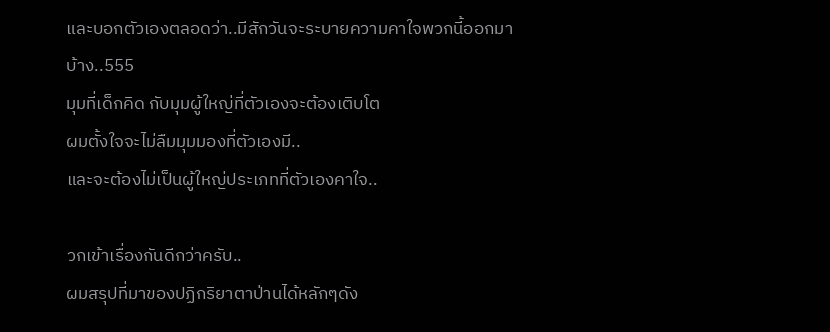และบอกตัวเองตลอดว่า..มีสักวันจะระบายความคาใจพวกนี้ออกมาบ้าง..555
มุมที่เด็กคิด กับมุมผู้ใหญ่ที่ตัวเองจะต้องเติบโต
ผมตั้งใจจะไม่ลืมมุมมองที่ตัวเองมี..
และจะต้องไม่เป็นผู้ใหญ่ประเภทที่ตัวเองคาใจ..

วกเข้าเรื่องกันดีกว่าครับ..
ผมสรุปที่มาของปฏิกริยาตาป่านได้หลักๆดัง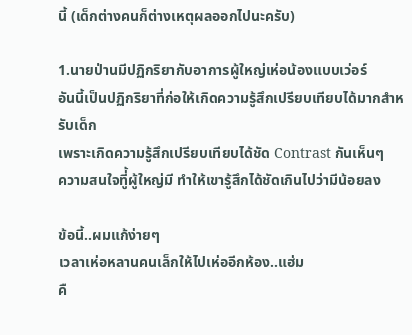นี้ (เด็กต่างคนก็ต่างเหตุผลออกไปนะครับ)

1.นายป่านมีปฏิกริยากับอาการผู้ใหญ่เห่อน้องแบบเว่อร์
อันนี้เป็นปฏิกริยาที่ก่อให้เกิดความรู้สึกเปรียบเทียบได้มากสำหรับเด็ก
เพราะเกิดความรู้สึกเปรียบเทียบได้ชัด Contrast กันเห็นๆ
ความสนใจทีู่้ผู้ใหญ่มี ทำให้เขารู้สึกได้ชัดเกินไปว่ามีน้อยลง

ข้อนี้..ผมแก้ง่ายๆ
เวลาเห่อหลานคนเล็กให้ไปเห่ออีกห้อง..แฮ่ม
คื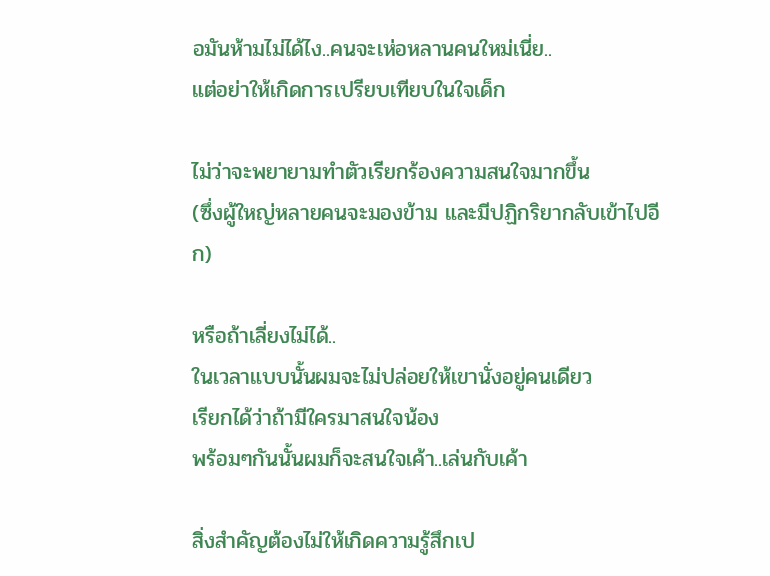อมันห้ามไม่ได้ไง..คนจะเห่อหลานคนใหม่เนี่ย..
แต่อย่าให้เกิดการเปรียบเทียบในใจเด็ก

ไม่ว่าจะพยายามทำตัวเรียกร้องความสนใจมากขึ้น
(ซึ่งผู้ใหญ่หลายคนจะมองข้าม และมีปฏิกริยากลับเข้าไปอีก)

หรือถ้าเลี่ยงไม่ได้..
ในเวลาแบบนั้นผมจะไม่ปล่อยให้เขานั่งอยู่คนเดียว
เรียกได้ว่าถ้ามีใครมาสนใจน้อง
พร้อมๆกันนั้นผมก็จะสนใจเค้า..เล่นกับเค้า

สิ่งสำคัญต้องไม่ให้เกิดความรู้สึกเป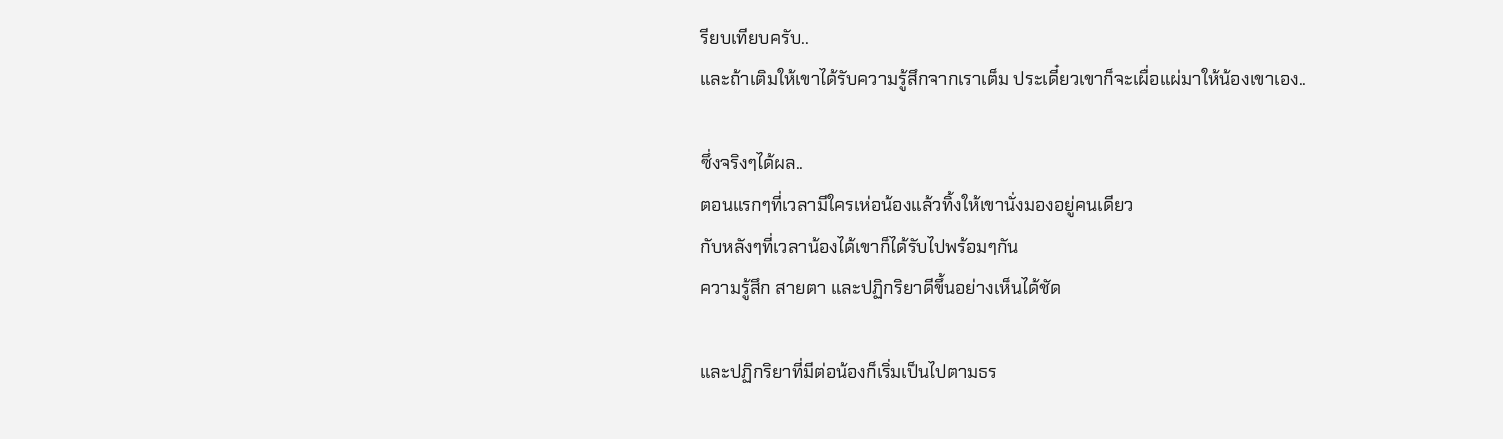รียบเทียบครับ..
และถ้าเติมให้เขาได้รับความรู้สึกจากเราเต็ม ประเดี๋ยวเขาก็จะเผื่อแผ่มาให้น้องเขาเอง..

ซึ่งจริงๆได้ผล..
ตอนแรกๆที่เวลามีใครเห่อน้องแล้วทิ้งให้เขานั่งมองอยู่คนเดียว
กับหลังๆที่เวลาน้องได้เขาก็ได้รับไปพร้อมๆกัน
ความรู้สึก สายตา และปฏิกริยาดีขึ้นอย่างเห็นได้ชัด

และปฏิกริยาที่มีต่อน้องก็เริ่มเป็นไปตามธร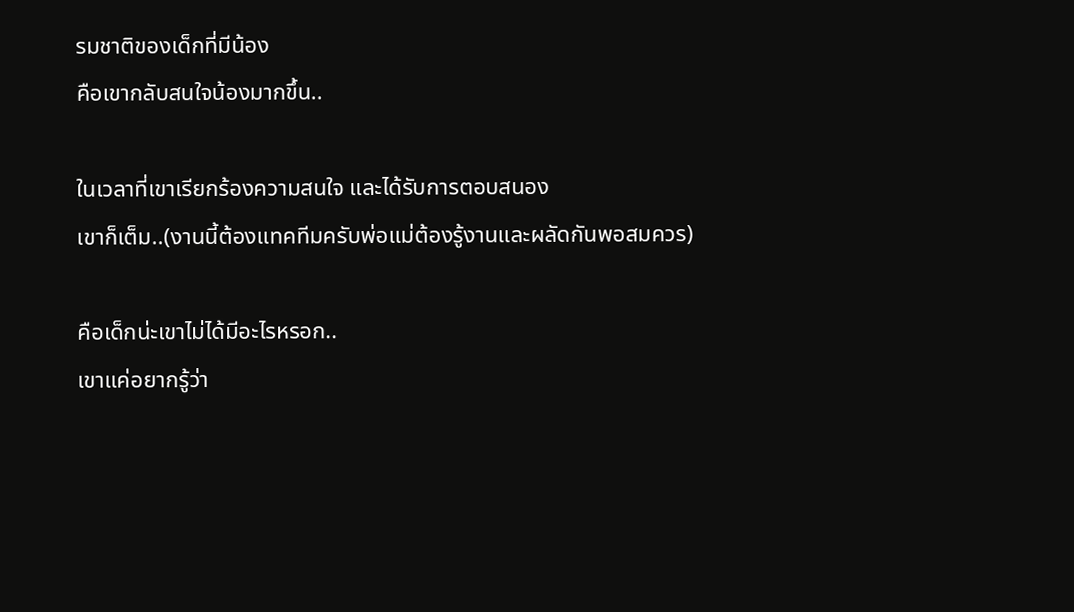รมชาติของเด็กที่มีน้อง
คือเขากลับสนใจน้องมากขึ้น..

ในเวลาที่เขาเรียกร้องความสนใจ และได้รับการตอบสนอง
เขาก็เต็ม..(งานนี้ต้องแทคทีมครับพ่อแม่ต้องรู้งานและผลัดกันพอสมควร)

คือเด็กน่ะเขาไม่ได้มีอะไรหรอก..
เขาแค่อยากรู้ว่า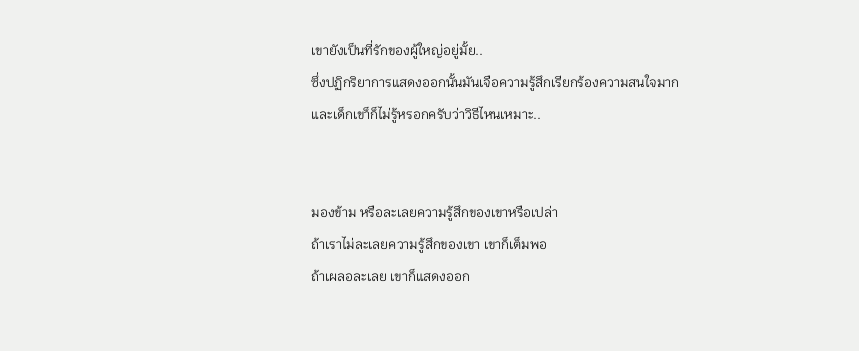เขายังเป็นที่รักของผู้ใหญ่อยู่มั้ย..
ซึ่งปฏิกริยาการแสดงออกนั้นมันเจือความรู้สึกเรียกร้องความสนใจมาก
และเด็กเขา็ก็ไม่รู้หรอกครับว่าวิธีไหนเหมาะ..


มองข้าม หรือละเลยความรู้สึกของเขาหรือเปล่า
ถ้าเราไม่ละเลยความรู้สึกของเขา เขาก็เต็มพอ
ถ้าเผลอละเลย เขาก็แสดงออก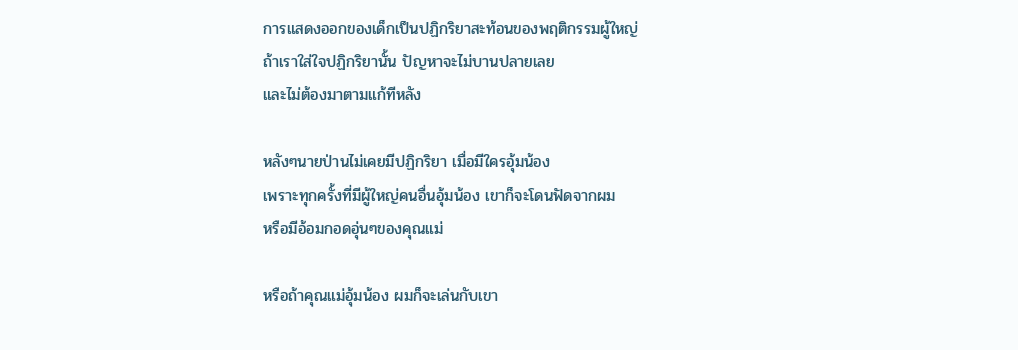การแสดงออกของเด็กเป็นปฏิกริยาสะท้อนของพฤติกรรมผู้ใหญ่
ถ้าเราใส่ใจปฏิกริยานั้น ปัญหาจะไม่บานปลายเลย
และไม่ต้องมาตามแก้ทีหลัง

หลังๆนายป่านไม่เคยมีปฏิกริยา เมื่อมีใครอุ้มน้อง
เพราะทุกครั้งที่มีผู้ใหญ่คนอื่นอุ้มน้อง เขาก็จะโดนฟัดจากผม
หรือมีอ้อมกอดอุ่นๆของคุณแม่

หรือถ้าคุณแม่อุ้มน้อง ผมก็จะเล่นกับเขา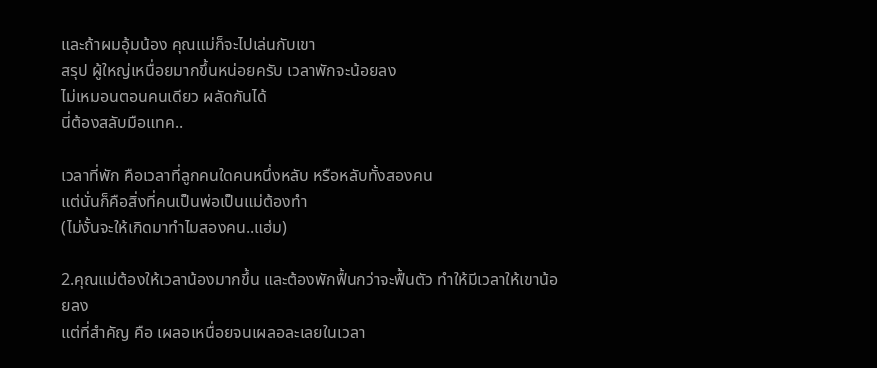และถ้าผมอุ้มน้อง คุณแม่ก็จะไปเล่นกับเขา
สรุป ผู้ใหญ่เหนื่อยมากขึ้นหน่อยครับ เวลาพักจะน้อยลง
ไม่เหมอนตอนคนเดียว ผลัดกันได้
นี่ต้องสลับมือแทค..

เวลาที่พัก คือเวลาที่ลูกคนใดคนหนึ่งหลับ หรือหลับทั้งสองคน
แต่นั่นก็คือสิ่งที่คนเป็นพ่อเป็นแม่ต้องทำ
(ไม่งั้นจะให้เกิดมาทำไมสองคน..แฮ่ม)

2.คุณแม่ต้องให้เวลาน้องมากขึ้น และต้องพักฟื้นกว่าจะฟื้นตัว ทำให้มีเวลาให้เขาน้อยลง
แต่ที่สำคัญ คือ เผลอเหนื่อยจนเผลอละเลยในเวลา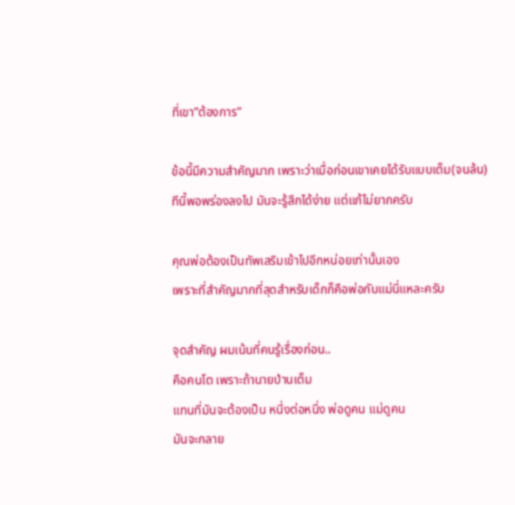ที่เขา”ต้องการ”

ข้อนี้มีความสำคัญมาก เพราะว่าเมื่อก่อนเขาเคยได้รับแบบเต็ม(จนล้น)
ทีนี้พอพร่องลงไป มันจะรู้สึกได้ง่าย แต่แก้ไม่ยากครับ

คุณพ่อต้องเป็นทัพเสริมเข้าไปอีกหน่อยเท่านั้นเอง
เพราะที่สำคัญมากที่สุดสำหรับเด็กก็คือพ่อกับแม่นี่แหละครับ

จุดสำคัญ ผมเน้นที่คนรู้เรื่องก่อน..
คือคนโต เพราะถ้านายป่านเต็ม
แทนที่มันจะต้องเป็น หนึ่งต่อหนึ่ง พ่อดูคน แม่ดูคน
มันจะกลาย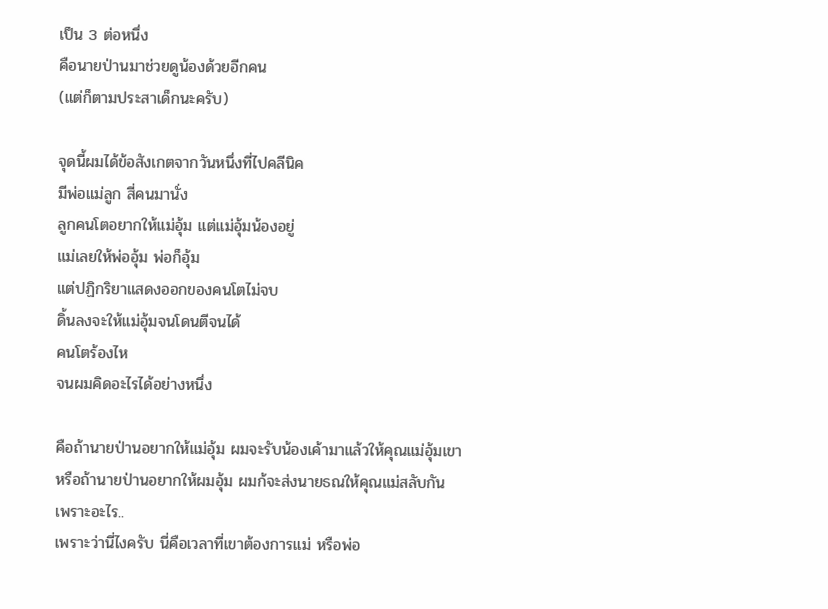เป็น 3 ต่อหนึ่ง
คือนายป่านมาช่วยดูน้องด้วยอีกคน
(แต่ก็ตามประสาเด็กนะครับ)

จุดนี้ผมได้ข้อสังเกตจากวันหนึ่งที่ไปคลีนิค
มีพ่อแม่ลูก สี่คนมานั่ง
ลูกคนโตอยากให้แม่อุ้ม แต่แม่อุ้มน้องอยู่
แม่เลยให้พ่ออุ้ม พ่อก็อุ้ม
แต่ปฏิกริยาแสดงออกของคนโตไม่จบ
ดิ้นลงจะให้แม่อุ้มจนโดนตีจนได้
คนโตร้องไห
จนผมคิดอะไรได้อย่างหนึ่ง

คือถ้านายป่านอยากให้แม่อุ้ม ผมจะรับน้องเค้ามาแล้วให้คุณแม่อุ้มเขา
หรือถ้านายป่านอยากให้ผมอุ้ม ผมก้จะส่งนายธณให้คุณแม่สลับกัน
เพราะอะไร..
เพราะว่านี่ไงครับ นี่คือเวลาที่เขาต้องการแม่ หรือพ่อ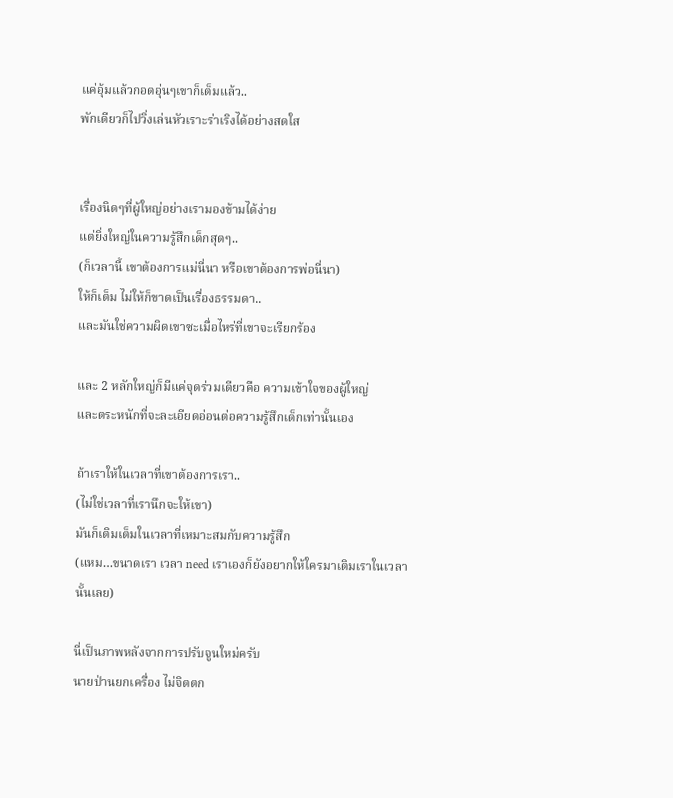แค่อุ้มแล้วกอดอุ่นๆเขาก็เต็มแล้ว..
พักเดียวก็ไปวิ่งเล่นหัวเราะร่าเริงได้อย่างสดใส


เรื่องนิดๆที่ผู้ใหญ่อย่างเรามองข้ามได้ง่าย
แต่ยิ่งใหญ่ในความรู้สึกเด็กสุดๆ..
(ก็เวลานี้ เขาต้องการแม่นี่นา หรือเขาต้องการพ่อนี่นา)
ให้ก็เต็ม ไม่ให้ก็ขาดเป็นเรื่องธรรมดา..
และมันใช่ความผิดเขาซะเมื่อไหร่ที่เขาจะเรียกร้อง

และ 2 หลักใหญ่ก็มีแค่จุดร่วมเดียวคือ ความเข้าใจของผู้ใหญ่
และตระหนักที่จะละเอียดอ่อนต่อความรู้สึกเด็กเท่านั้นเอง

ถ้าเราให้ในเวลาที่เขาต้องการเรา..
(ไม่ใช่เวลาที่เรานึกจะให้เขา)
มันก็เติมเต็มในเวลาที่เหมาะสมกับความรู้สึก
(แหม…ขนาดเรา เวลา need เราเองก็ยังอยากให้ใครมาเติมเราในเวลานั้นเลย)

นี่เป็นภาพหลังจากการปรับจูนใหม่ครับ
นายป่านยกเครื่อง ไม่จิตตก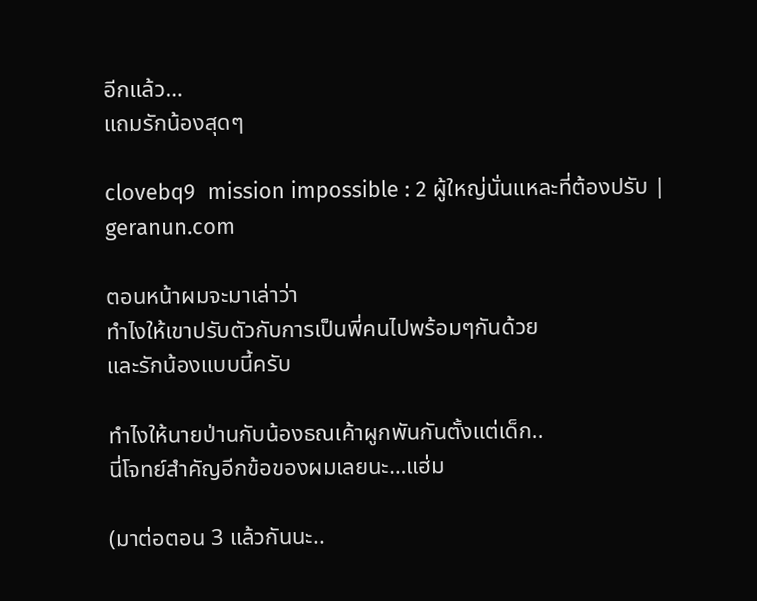อีกแล้ว…
แถมรักน้องสุดๆ

clovebq9  mission impossible : 2 ผู้ใหญ่นั่นแหละที่ต้องปรับ | geranun.com

ตอนหน้าผมจะมาเล่าว่า
ทำไงให้เขาปรับตัวกับการเป็นพี่คนไปพร้อมๆกันด้วย
และรักน้องแบบนี้ครับ

ทำไงให้นายป่านกับน้องธณเค้าผูกพันกันตั้งแต่เด็ก..
นี่โจทย์สำคัญอีกข้อของผมเลยนะ…แฮ่ม

(มาต่อตอน 3 แล้วกันนะ..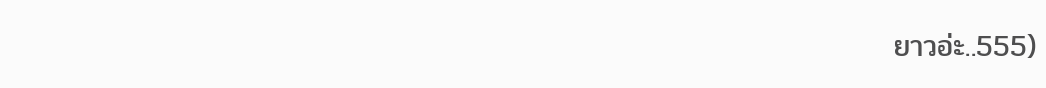ยาวอ่ะ..555)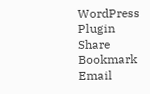WordPress Plugin Share Bookmark Email